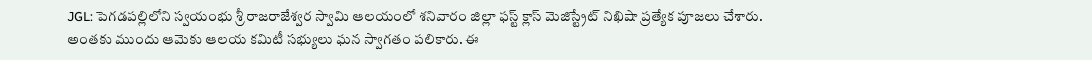JGL: పెగడపల్లిలోని స్వయంభు శ్రీ రాజరాజేశ్వర స్వామి ఆలయంలో శనివారం జిల్లా ఫస్ట్ క్లాస్ మెజిస్ట్రేట్ నిఖిషా ప్రత్యేక పూజలు చేశారు. అంతకు ముందు ఆమెకు ఆలయ కమిటీ సభ్యులు ఘన స్వాగతం పలికారు. ఈ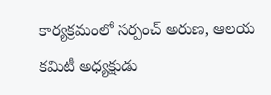కార్యక్రమంలో సర్పంచ్ అరుణ, ఆలయ కమిటీ అధ్యక్షుడు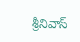శ్రీనివాస్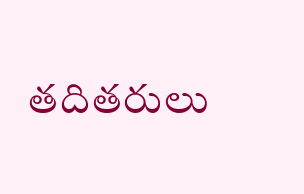తదితరులు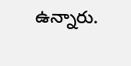ఉన్నారు.